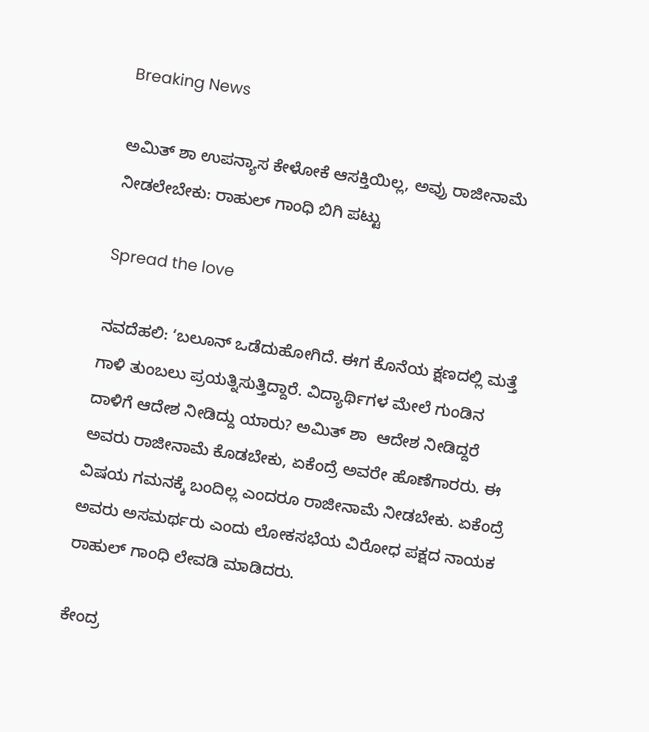Breaking News

ಅಮಿತ್‌ ಶಾ ಉಪನ್ಯಾಸ ಕೇಳೋಕೆ ಆಸಕ್ತಿಯಿಲ್ಲ, ಅವ್ರು ರಾಜೀನಾಮೆ ನೀಡಲೇಬೇಕು: ರಾಹುಲ್‌ ಗಾಂಧಿ ಬಿಗಿ ಪಟ್ಟು

Spread the love

ನವದೆಹಲಿ: ʻಬಲೂನ್‌ ಒಡೆದುಹೋಗಿದೆ. ಈಗ ಕೊನೆಯ ಕ್ಷಣದಲ್ಲಿ ಮತ್ತೆ ಗಾಳಿ ತುಂಬಲು ಪ್ರಯತ್ನಿಸುತ್ತಿದ್ದಾರೆ. ವಿದ್ಯಾರ್ಥಿಗಳ ಮೇಲೆ ಗುಂಡಿನ ದಾಳಿಗೆ ಆದೇಶ ನೀಡಿದ್ದು ಯಾರು? ಅಮಿತ್‌ ಶಾ  ಆದೇಶ ನೀಡಿದ್ದರೆ ಅವರು ರಾಜೀನಾಮೆ ಕೊಡಬೇಕು, ಏಕೆಂದ್ರೆ ಅವರೇ ಹೊಣೆಗಾರರು. ಈ ವಿಷಯ ಗಮನಕ್ಕೆ ಬಂದಿಲ್ಲ ಎಂದರೂ ರಾಜೀನಾಮೆ ನೀಡಬೇಕು. ಏಕೆಂದ್ರೆ ಅವರು ಅಸಮರ್ಥರು ಎಂದು ಲೋಕಸಭೆಯ ವಿರೋಧ ಪಕ್ಷದ ನಾಯಕ ರಾಹುಲ್‌ ಗಾಂಧಿ ಲೇವಡಿ ಮಾಡಿದರು.

ಕೇಂದ್ರ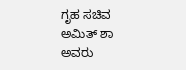ಗೃಹ ಸಚಿವ ಅಮಿತ್‌ ಶಾ ಅವರು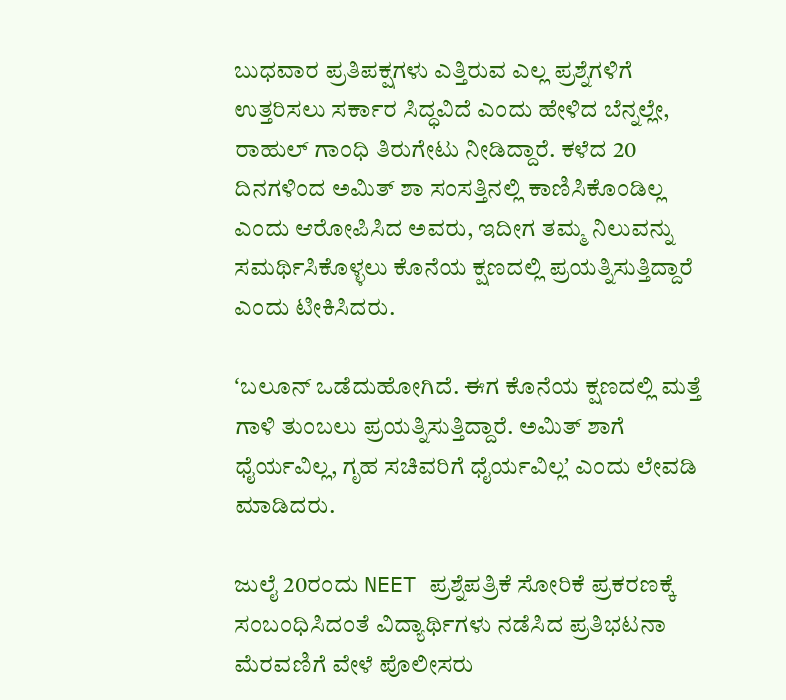ಬುಧವಾರ ಪ್ರತಿಪಕ್ಷಗಳು ಎತ್ತಿರುವ ಎಲ್ಲ ಪ್ರಶ್ನೆಗಳಿಗೆ ಉತ್ತರಿಸಲು ಸರ್ಕಾರ ಸಿದ್ಧವಿದೆ ಎಂದು ಹೇಳಿದ ಬೆನ್ನಲ್ಲೇ, ರಾಹುಲ್‌ ಗಾಂಧಿ ತಿರುಗೇಟು ನೀಡಿದ್ದಾರೆ. ಕಳೆದ 20 ದಿನಗಳಿಂದ ಅಮಿತ್‌ ಶಾ ಸಂಸತ್ತಿನಲ್ಲಿ ಕಾಣಿಸಿಕೊಂಡಿಲ್ಲ ಎಂದು ಆರೋಪಿಸಿದ ಅವರು, ಇದೀಗ ತಮ್ಮ ನಿಲುವನ್ನು ಸಮರ್ಥಿಸಿಕೊಳ್ಳಲು ಕೊನೆಯ ಕ್ಷಣದಲ್ಲಿ ಪ್ರಯತ್ನಿಸುತ್ತಿದ್ದಾರೆ ಎಂದು ಟೀಕಿಸಿದರು.

ʻಬಲೂನ್‌ ಒಡೆದುಹೋಗಿದೆ. ಈಗ ಕೊನೆಯ ಕ್ಷಣದಲ್ಲಿ ಮತ್ತೆ ಗಾಳಿ ತುಂಬಲು ಪ್ರಯತ್ನಿಸುತ್ತಿದ್ದಾರೆ. ಅಮಿತ್‌ ಶಾಗೆ ಧೈರ್ಯವಿಲ್ಲ, ಗೃಹ ಸಚಿವರಿಗೆ ಧೈರ್ಯವಿಲ್ಲʼ ಎಂದು ಲೇವಡಿ ಮಾಡಿದರು.

ಜುಲೈ 20ರಂದು NEET ಪ್ರಶ್ನೆಪತ್ರಿಕೆ ಸೋರಿಕೆ ಪ್ರಕರಣಕ್ಕೆ ಸಂಬಂಧಿಸಿದಂತೆ ವಿದ್ಯಾರ್ಥಿಗಳು ನಡೆಸಿದ ಪ್ರತಿಭಟನಾ ಮೆರವಣಿಗೆ ವೇಳೆ ಪೊಲೀಸರು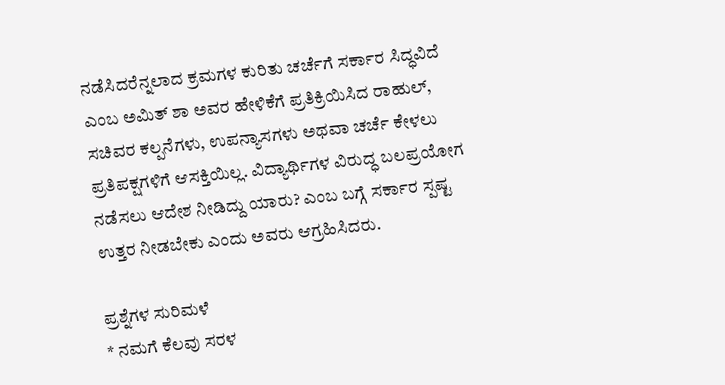ನಡೆಸಿದರೆನ್ನಲಾದ ಕ್ರಮಗಳ ಕುರಿತು ಚರ್ಚೆಗೆ ಸರ್ಕಾರ ಸಿದ್ಧವಿದೆ ಎಂಬ ಅಮಿತ್‌ ಶಾ ಅವರ ಹೇಳಿಕೆಗೆ ಪ್ರತಿಕ್ರಿಯಿಸಿದ ರಾಹುಲ್‌, ಸಚಿವರ ಕಲ್ಪನೆಗಳು, ಉಪನ್ಯಾಸಗಳು ಅಥವಾ ಚರ್ಚೆ ಕೇಳಲು ಪ್ರತಿಪಕ್ಷಗಳಿಗೆ ಆಸಕ್ತಿಯಿಲ್ಲ. ವಿದ್ಯಾರ್ಥಿಗಳ ವಿರುದ್ಧ ಬಲಪ್ರಯೋಗ ನಡೆಸಲು ಆದೇಶ ನೀಡಿದ್ದು ಯಾರು? ಎಂಬ ಬಗ್ಗೆ ಸರ್ಕಾರ ಸ್ಪಷ್ಟ ಉತ್ತರ ನೀಡಬೇಕು ಎಂದು ಅವರು ಆಗ್ರಹಿಸಿದರು.

ಪ್ರಶ್ನೆಗಳ ಸುರಿಮಳೆ
* ನಮಗೆ ಕೆಲವು ಸರಳ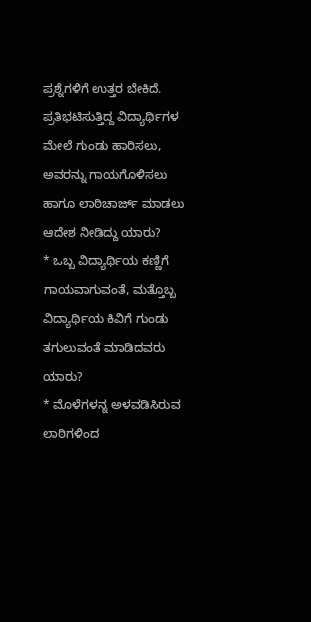ಪ್ರಶ್ನೆಗಳಿಗೆ ಉತ್ತರ ಬೇಕಿದೆ. ಪ್ರತಿಭಟಿಸುತ್ತಿದ್ದ ವಿದ್ಯಾರ್ಥಿಗಳ ಮೇಲೆ ಗುಂಡು ಹಾರಿಸಲು, ಅವರನ್ನು ಗಾಯಗೊಳಿಸಲು ಹಾಗೂ ಲಾಠಿಚಾರ್ಜ್‌ ಮಾಡಲು ಆದೇಶ ನೀಡಿದ್ದು ಯಾರು?
* ಒಬ್ಬ ವಿದ್ಯಾರ್ಥಿಯ ಕಣ್ಣಿಗೆ ಗಾಯವಾಗುವಂತೆ, ಮತ್ತೊಬ್ಬ ವಿದ್ಯಾರ್ಥಿಯ ಕಿವಿಗೆ ಗುಂಡು ತಗುಲುವಂತೆ ಮಾಡಿದವರು ಯಾರು?
* ಮೊಳೆಗಳನ್ನ ಅಳವಡಿಸಿರುವ ಲಾಠಿಗಳಿಂದ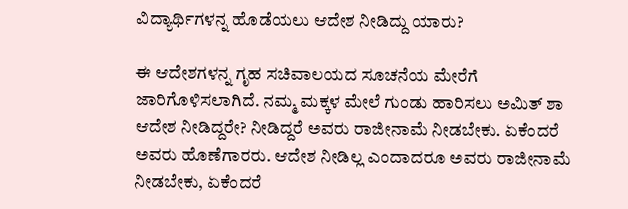ವಿದ್ಯಾರ್ಥಿಗಳನ್ನ ಹೊಡೆಯಲು ಆದೇಶ ನೀಡಿದ್ದು ಯಾರು?

ಈ ಆದೇಶಗಳನ್ನ ಗೃಹ ಸಚಿವಾಲಯದ ಸೂಚನೆಯ ಮೇರೆಗೆ ಜಾರಿಗೊಳಿಸಲಾಗಿದೆ. ನಮ್ಮ ಮಕ್ಕಳ ಮೇಲೆ ಗುಂಡು ಹಾರಿಸಲು ಅಮಿತ್‌ ಶಾ ಆದೇಶ ನೀಡಿದ್ದರೇ? ನೀಡಿದ್ದರೆ ಅವರು ರಾಜೀನಾಮೆ ನೀಡಬೇಕು. ಏಕೆಂದರೆ ಅವರು ಹೊಣೆಗಾರರು. ಆದೇಶ ನೀಡಿಲ್ಲ ಎಂದಾದರೂ ಅವರು ರಾಜೀನಾಮೆ ನೀಡಬೇಕು, ಏಕೆಂದರೆ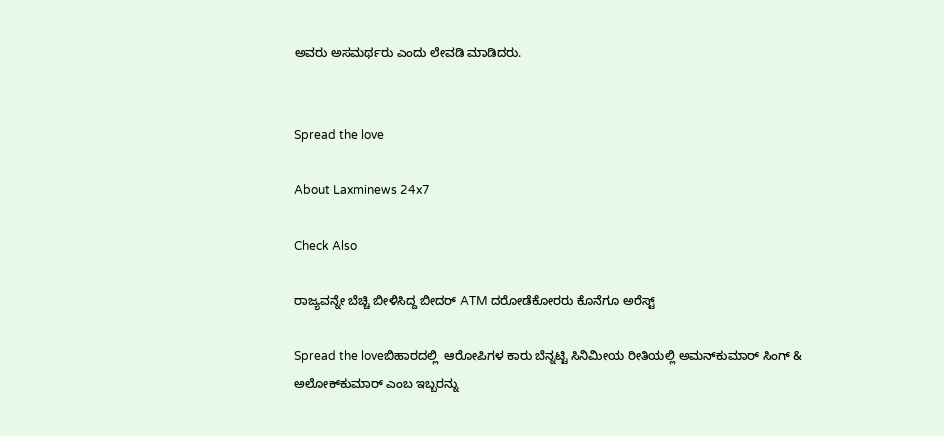ಅವರು ಅಸಮರ್ಥರು ಎಂದು ಲೇವಡಿ ಮಾಡಿದರು.


Spread the love

About Laxminews 24x7

Check Also

ರಾಜ್ಯವನ್ನೇ ಬೆಚ್ಚಿ ಬೀಳಿಸಿದ್ದ ಬೀದರ್ ATM ದರೋಡೆಕೋರರು ಕೊನೆಗೂ ಅರೆಸ್ಟ್‌

Spread the loveಬಿಹಾರದಲ್ಲಿ  ಆರೋಪಿಗಳ ಕಾರು ಬೆನ್ನಟ್ಟಿ ಸಿನಿಮೀಯ ರೀತಿಯಲ್ಲಿ ಅಮನ್‌ಕುಮಾರ್ ಸಿಂಗ್ & ಅಲೋಕ್‌ಕುಮಾರ್ ಎಂಬ ಇಬ್ಬರನ್ನು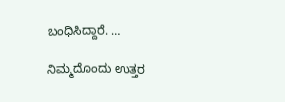ಬಂಧಿಸಿದ್ದಾರೆ‌‌‌‌. …

ನಿಮ್ಮದೊಂದು ಉತ್ತರ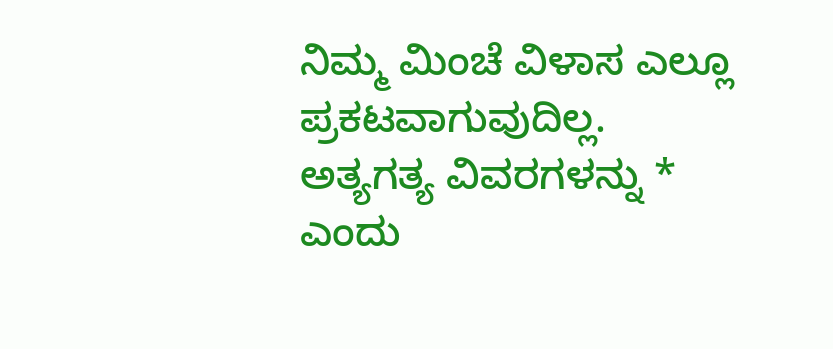ನಿಮ್ಮ ಮಿಂಚೆ ವಿಳಾಸ ಎಲ್ಲೂ ಪ್ರಕಟವಾಗುವುದಿಲ್ಲ. ಅತ್ಯಗತ್ಯ ವಿವರಗಳನ್ನು * ಎಂದು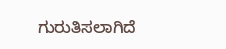ಗುರುತಿಸಲಾಗಿದೆ